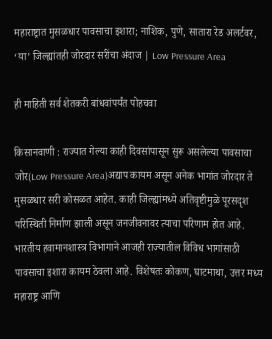महाराष्ट्रात मुसळधार पावसाचा इशारा; नाशिक, पुणे, सातारा रेड अलर्टवर, ‘या’ जिल्ह्यांतही जोरदार सरींचा अंदाज | Low Pressure Area

ही माहिती सर्व शेतकरी बांधवांपर्यंत पोहचवा

किसानवाणी : राज्यात गेल्या काही दिवसांपासून सुरू असलेल्या पावसाचा जोर(Low Pressure Area)अद्याप कायम असून अनेक भागांत जोरदार ते मुसळधार सरी कोसळत आहेत. काही जिल्ह्यांमध्ये अतिवृष्टीमुळे पूरसदृश परिस्थिती निर्माण झाली असून जनजीवनावर त्याचा परिणाम होत आहे. भारतीय हवामानशास्त्र विभागाने आजही राज्यातील विविध भागांसाठी पावसाचा इशारा कायम ठेवला आहे. विशेषतः कोकण, घाटमाथा, उत्तर मध्य महाराष्ट्र आणि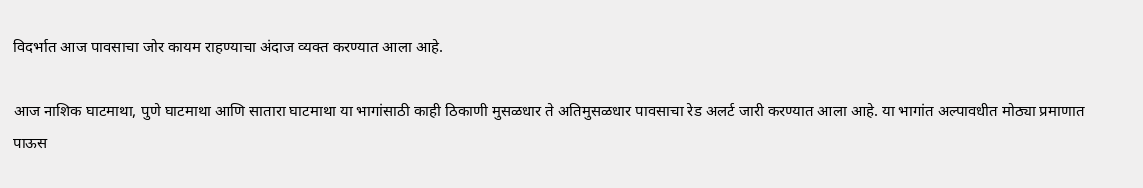विदर्भात आज पावसाचा जोर कायम राहण्याचा अंदाज व्यक्त करण्यात आला आहे.

आज नाशिक घाटमाथा, पुणे घाटमाथा आणि सातारा घाटमाथा या भागांसाठी काही ठिकाणी मुसळधार ते अतिमुसळधार पावसाचा रेड अलर्ट जारी करण्यात आला आहे. या भागांत अल्पावधीत मोठ्या प्रमाणात पाऊस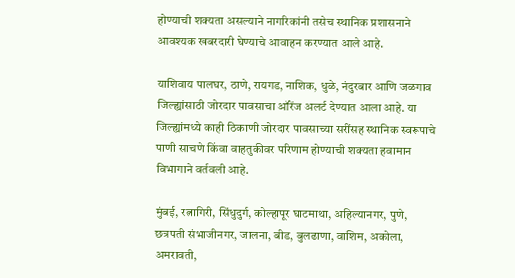होण्याची शक्यता असल्याने नागरिकांनी तसेच स्थानिक प्रशासनाने आवश्यक खबरदारी घेण्याचे आवाहन करण्यात आले आहे.

याशिवाय पालघर, ठाणे, रायगड, नाशिक, धुळे, नंदुरबार आणि जळगाव जिल्ह्यांसाठी जोरदार पावसाचा ऑरेंज अलर्ट देण्यात आला आहे. या जिल्ह्यांमध्ये काही ठिकाणी जोरदार पावसाच्या सरींसह स्थानिक स्वरूपाचे पाणी साचणे किंवा वाहतुकीवर परिणाम होण्याची शक्यता हवामान विभागाने वर्तवली आहे.

मुंबई, रत्नागिरी, सिंधुदुर्ग, कोल्हापूर घाटमाथा, अहिल्यानगर, पुणे, छत्रपती संभाजीनगर, जालना, बीड, बुलढाणा, वाशिम, अकोला, अमरावती,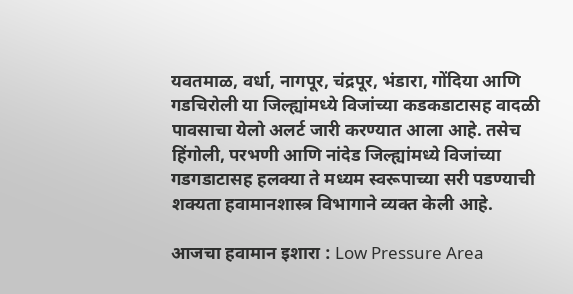यवतमाळ, वर्धा, नागपूर, चंद्रपूर, भंडारा, गोंदिया आणि गडचिरोली या जिल्ह्यांमध्ये विजांच्या कडकडाटासह वादळी पावसाचा येलो अलर्ट जारी करण्यात आला आहे. तसेच हिंगोली, परभणी आणि नांदेड जिल्ह्यांमध्ये विजांच्या गडगडाटासह हलक्या ते मध्यम स्वरूपाच्या सरी पडण्याची शक्यता हवामानशास्त्र विभागाने व्यक्त केली आहे.

आजचा हवामान इशारा : Low Pressure Area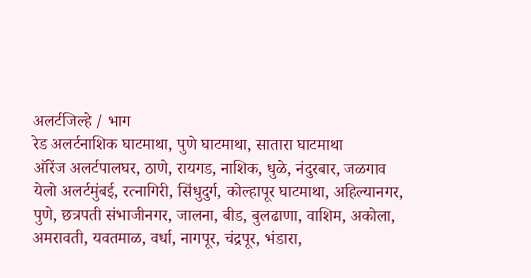अलर्टजिल्हे / भाग
रेड अलर्टनाशिक घाटमाथा, पुणे घाटमाथा, सातारा घाटमाथा
ऑरेंज अलर्टपालघर, ठाणे, रायगड, नाशिक, धुळे, नंदुरबार, जळगाव
येलो अलर्टमुंबई, रत्नागिरी, सिंधुदुर्ग, कोल्हापूर घाटमाथा, अहिल्यानगर, पुणे, छत्रपती संभाजीनगर, जालना, बीड, बुलढाणा, वाशिम, अकोला, अमरावती, यवतमाळ, वर्धा, नागपूर, चंद्रपूर, भंडारा,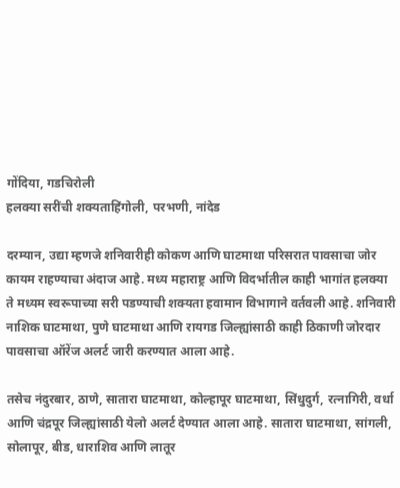गोंदिया, गडचिरोली
हलक्या सरींची शक्यताहिंगोली, परभणी, नांदेड

दरम्यान, उद्या म्हणजे शनिवारीही कोकण आणि घाटमाथा परिसरात पावसाचा जोर कायम राहण्याचा अंदाज आहे. मध्य महाराष्ट्र आणि विदर्भातील काही भागांत हलक्या ते मध्यम स्वरूपाच्या सरी पडण्याची शक्यता हवामान विभागाने वर्तवली आहे. शनिवारी नाशिक घाटमाथा, पुणे घाटमाथा आणि रायगड जिल्ह्यांसाठी काही ठिकाणी जोरदार पावसाचा ऑरेंज अलर्ट जारी करण्यात आला आहे.

तसेच नंदुरबार, ठाणे, सातारा घाटमाथा, कोल्हापूर घाटमाथा, सिंधुदुर्ग, रत्नागिरी, वर्धा आणि चंद्रपूर जिल्ह्यांसाठी येलो अलर्ट देण्यात आला आहे. सातारा घाटमाथा, सांगली, सोलापूर, बीड, धाराशिव आणि लातूर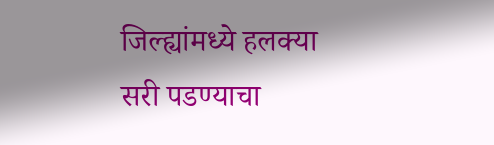जिल्ह्यांमध्ये हलक्या सरी पडण्याचा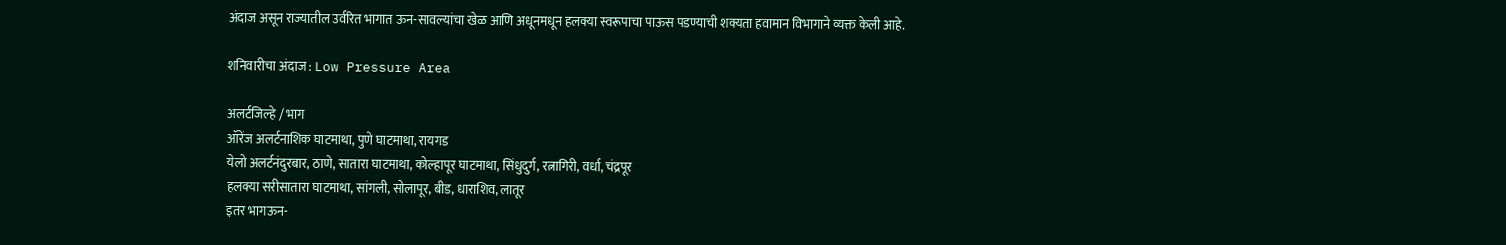अंदाज असून राज्यातील उर्वरित भागात ऊन-सावल्यांचा खेळ आणि अधूनमधून हलक्या स्वरूपाचा पाऊस पडण्याची शक्यता हवामान विभागाने व्यक्त केली आहे.

शनिवारीचा अंदाज : Low Pressure Area

अलर्टजिल्हे / भाग
ऑरेंज अलर्टनाशिक घाटमाथा, पुणे घाटमाथा, रायगड
येलो अलर्टनंदुरबार, ठाणे, सातारा घाटमाथा, कोल्हापूर घाटमाथा, सिंधुदुर्ग, रत्नागिरी, वर्धा, चंद्रपूर
हलक्या सरीसातारा घाटमाथा, सांगली, सोलापूर, बीड, धाराशिव, लातूर
इतर भागऊन-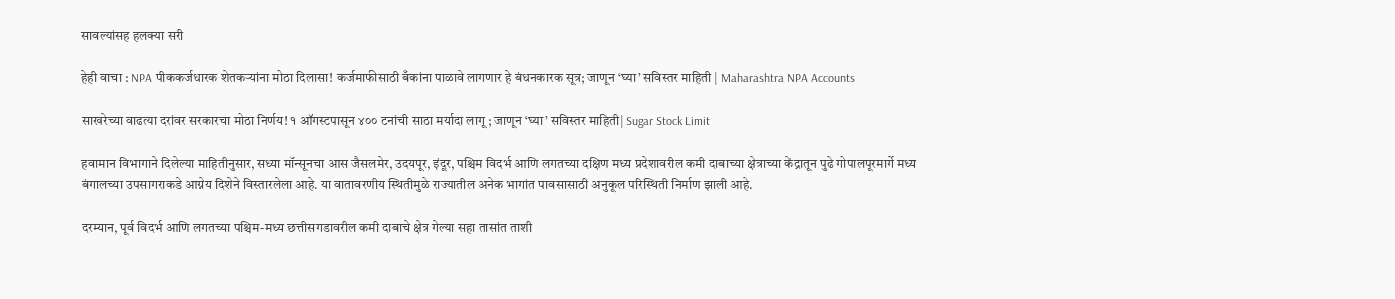सावल्यांसह हलक्या सरी

हेही वाचा : NPA पीककर्जधारक शेतकऱ्यांना मोठा दिलासा! कर्जमाफीसाठी बँकांना पाळावे लागणार हे बंधनकारक सूत्र; जाणून ‘घ्या’ सविस्तर माहिती | Maharashtra NPA Accounts

साखरेच्या वाढत्या दरांवर सरकारचा मोठा निर्णय! १ ऑगस्टपासून ४०० टनांची साठा मर्यादा लागू ; जाणून ‘घ्या’ सविस्तर माहिती| Sugar Stock Limit

हवामान विभागाने दिलेल्या माहितीनुसार, सध्या मॉन्सूनचा आस जैसलमेर, उदयपूर, इंदूर, पश्चिम विदर्भ आणि लगतच्या दक्षिण मध्य प्रदेशावरील कमी दाबाच्या क्षेत्राच्या केंद्रातून पुढे गोपालपूरमार्गे मध्य बंगालच्या उपसागराकडे आग्नेय दिशेने विस्तारलेला आहे. या वातावरणीय स्थितीमुळे राज्यातील अनेक भागांत पावसासाठी अनुकूल परिस्थिती निर्माण झाली आहे.

दरम्यान, पूर्व विदर्भ आणि लगतच्या पश्चिम-मध्य छत्तीसगडावरील कमी दाबाचे क्षेत्र गेल्या सहा तासांत ताशी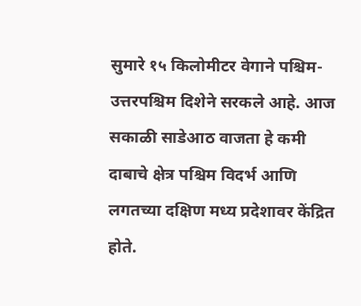सुमारे १५ किलोमीटर वेगाने पश्चिम-उत्तरपश्चिम दिशेने सरकले आहे. आज सकाळी साडेआठ वाजता हे कमी दाबाचे क्षेत्र पश्चिम विदर्भ आणि लगतच्या दक्षिण मध्य प्रदेशावर केंद्रित होते.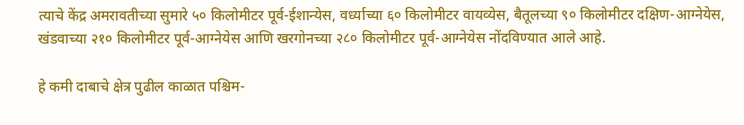त्याचे केंद्र अमरावतीच्या सुमारे ५० किलोमीटर पूर्व-ईशान्येस, वर्ध्याच्या ६० किलोमीटर वायव्येस, बैतूलच्या ९० किलोमीटर दक्षिण-आग्नेयेस, खंडवाच्या २१० किलोमीटर पूर्व-आग्नेयेस आणि खरगोनच्या २८० किलोमीटर पूर्व-आग्नेयेस नोंदविण्यात आले आहे.

हे कमी दाबाचे क्षेत्र पुढील काळात पश्चिम-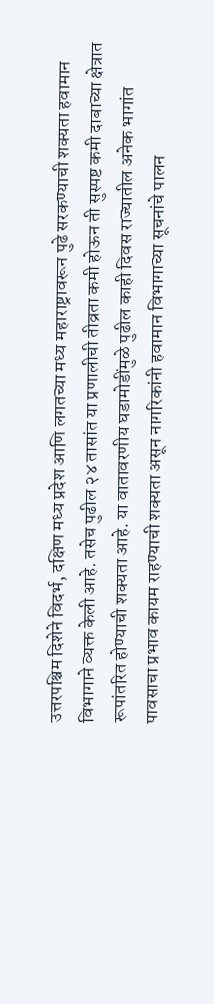उत्तरपश्चिम दिशेने विदर्भ, दक्षिण मध्य प्रदेश आणि लगतच्या मध्य महाराष्ट्रावरून पुढे सरकण्याची शक्यता हवामान विभागाने व्यक्त केली आहे. तसेच पुढील २४ तासांत या प्रणालीची तीव्रता कमी होऊन ती सुस्पष्ट कमी दाबाच्या क्षेत्रात रूपांतरित होण्याची शक्यता आहे. या वातावरणीय घडामोडींमुळे पुढील काही दिवस राज्यातील अनेक भागांत पावसाचा प्रभाव कायम राहण्याची शक्यता असून नागरिकांनी हवामान विभागाच्या सूचनांचे पालन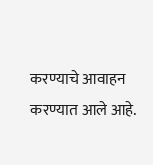करण्याचे आवाहन करण्यात आले आहे.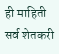ही माहिती सर्व शेतकरी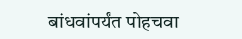बांधवांपर्यंत पोहचवा